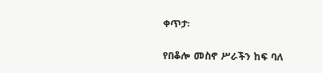ቀጥታ፡

የበቆሎ መስኖ ሥራችን ከፍ ባለ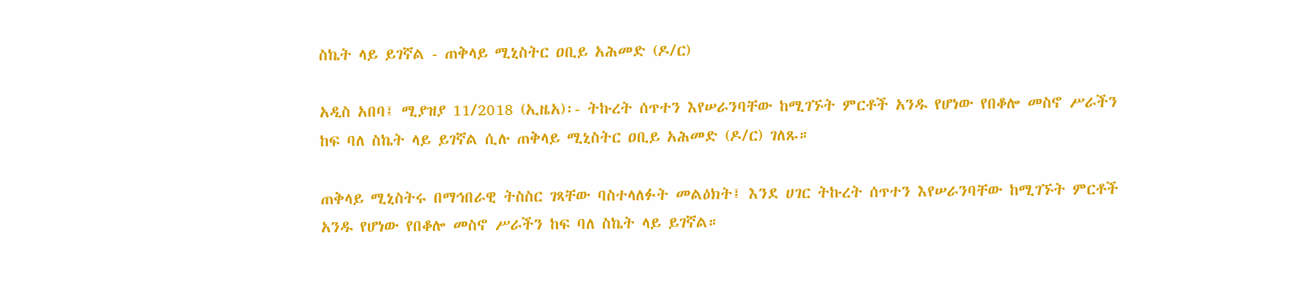ስኬት ላይ ይገኛል - ጠቅላይ ሚኒስትር ዐቢይ አሕመድ (ዶ/ር)

አዲስ አበባ፤ ሚያዝያ 11/2018 (ኢዜአ)፡- ትኩረት ሰጥተን እየሠራንባቸው ከሚገኙት ምርቶች አንዱ የሆነው የበቆሎ መስኖ ሥራችን ከፍ ባለ ስኬት ላይ ይገኛል ሲሉ ጠቅላይ ሚኒስትር ዐቢይ አሕመድ (ዶ/ር) ገለጹ።

ጠቅላይ ሚኒስትሩ በማኅበራዊ ትስስር ገጻቸው ባስተላለፉት መልዕክት፤ እንደ ሀገር ትኩረት ሰጥተን እየሠራንባቸው ከሚገኙት ምርቶች አንዱ የሆነው የበቆሎ መስኖ ሥራችን ከፍ ባለ ስኬት ላይ ይገኛል።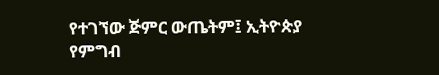የተገኘው ጅምር ውጤትም፤ ኢትዮጵያ የምግብ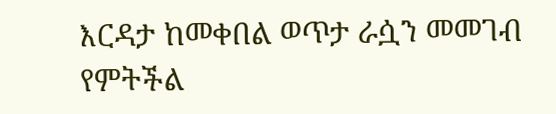እርዳታ ከመቀበል ወጥታ ራሷን መመገብ የምትችል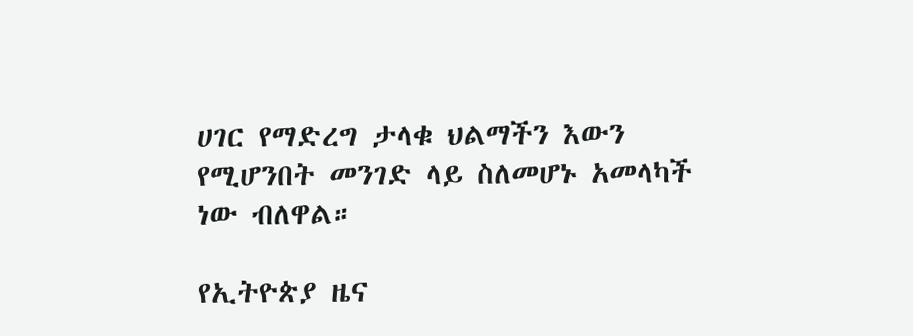ሀገር የማድረግ ታላቁ ህልማችን እውን የሚሆንበት መንገድ ላይ ስለመሆኑ አመላካች ነው ብለዋል።

የኢትዮጵያ ዜና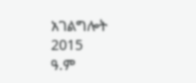አገልግሎት
2015
ዓ.ም